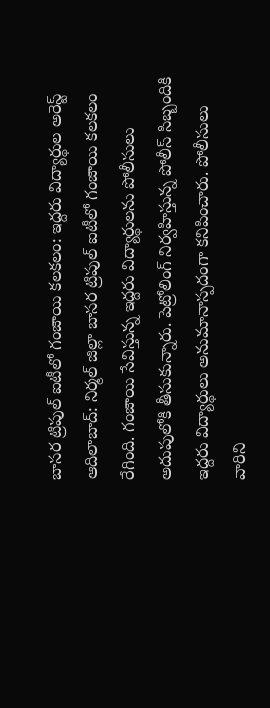బాసర ట్రిపుల్ ఐటీలో గంజాయి కలకలం: ఇద్దరు విద్యార్థుల అరెస్ట్
ఆదిలాబాద్: నిర్మల్ జిల్లా బాసర ట్రిపుల్ ఐటీలో గంజాయి కలకలం రేగింది. గంజాయి సేవిస్తున్న ఇద్దరు విద్యార్థులను పోలీసులు అదుపులోకి తీసుకున్నారు. పెట్రోలింగ్ నిర్వహిస్తున్న పోలీస్ సిబ్బందికి ఇద్దరు విద్యార్థులు అనుమానాస్పదంగా కనిపించారు. పోలీసులు వారిని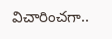విచారించగా..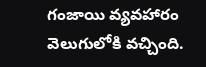గంజాయి వ్యవహారం వెలుగులోకి వచ్చింది.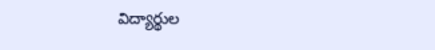విద్యార్థుల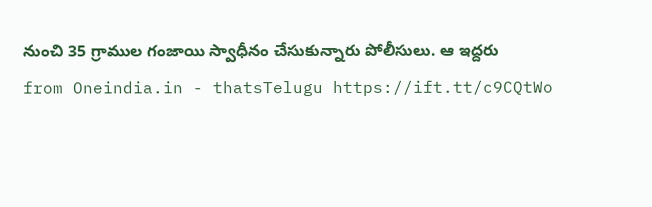నుంచి 35 గ్రాముల గంజాయి స్వాధీనం చేసుకున్నారు పోలీసులు. ఆ ఇద్దరు
from Oneindia.in - thatsTelugu https://ift.tt/c9CQtWo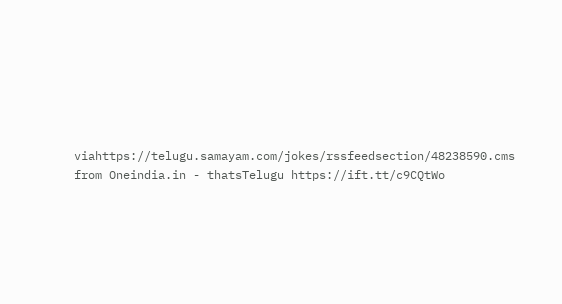viahttps://telugu.samayam.com/jokes/rssfeedsection/48238590.cms
from Oneindia.in - thatsTelugu https://ift.tt/c9CQtWo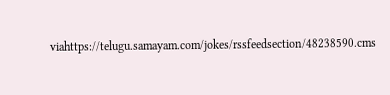viahttps://telugu.samayam.com/jokes/rssfeedsection/48238590.cms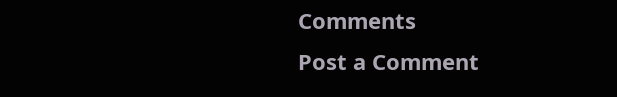Comments
Post a Comment